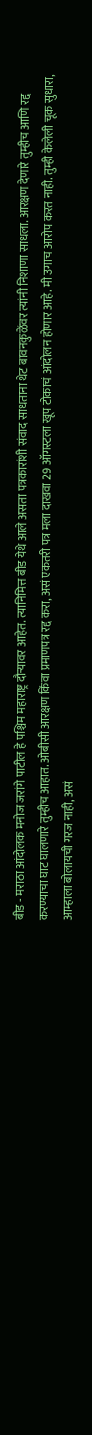बीड - मराठा आंदोलक मनोज जरांगे पाटील हे पश्चिम महाराष्ट्र दौऱ्यावर आहेत. त्यानिमित्त बीड येथे आले असता पत्रकारांशी संवाद साधताना थेट बावनकुळेंवर त्यांनी निशाणा साधला. आरक्षण देणारे तुम्हीच आणि रद्द करण्याचा घाट घालणारे तुम्हीच आहात. ओबीसी आरक्षण किंवा प्रमाणपत्र रद्द करा, असं एकतरी पत्र मला दाखवा 29 ऑगस्टला खूप टोकाचं आंदोलन होणार आहे. मी उगाच आरोप करत नाही. तुम्ही केलेली चूक सुधारा, आम्हाला बोलायची गरज नाही, असं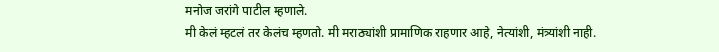मनोज जरांगे पाटील म्हणाले.
मी केलं म्हटलं तर केलंच म्हणतो. मी मराठ्यांशी प्रामाणिक राहणार आहे, नेत्यांशी, मंत्र्यांशी नाही.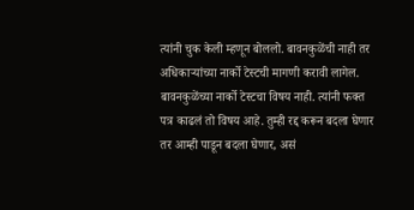त्यांनी चुक केली म्हणून बोललो. बावनकुळेंची नाही तर अधिकाऱ्यांच्या नार्को टेस्टची मागणी करावी लागेल. बावनकुळेंच्या नार्को टेस्टचा विषय नाही. त्यांनी फक्त पत्र काढलं तो विषय आहे. तुम्ही रद्द करून बदला घेणार तर आम्ही पाडून बदला घेणार, असं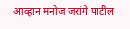आव्हान मनोज जरांगे पाटील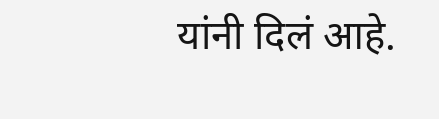यांनी दिलं आहे.